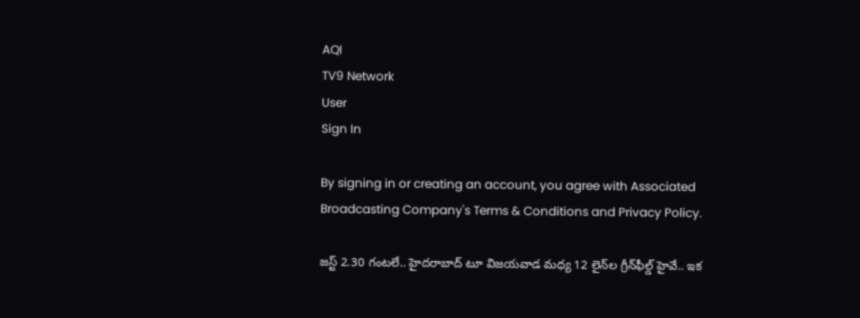AQI
TV9 Network
User
Sign In

By signing in or creating an account, you agree with Associated Broadcasting Company's Terms & Conditions and Privacy Policy.

జస్ట్ 2.30 గంటలే.. హైదరాబాద్‌ టూ విజయవాడ మధ్య 12 లైన్‌ల గ్రీన్‌ఫీల్డ్‌ హైవే.. ఇక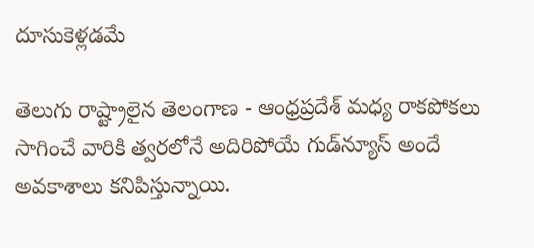దూసుకెళ్లడమే

తెలుగు రాష్ట్రాలైన తెలంగాణ - ఆంధ్రప్రదేశ్ మధ్య రాకపోకలు సాగించే వారికి త్వరలోనే అదిరిపోయే గుడ్‌న్యూస్ అందే అవకాశాలు కనిపిస్తున్నాయి.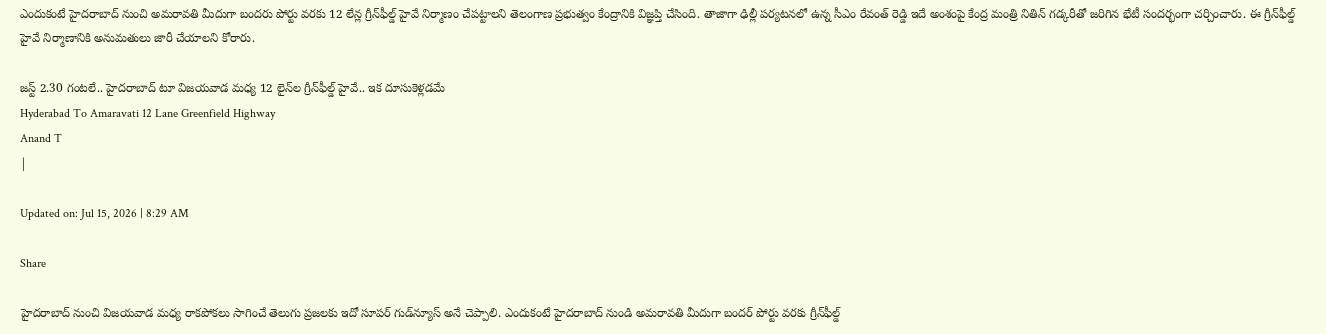ఎందుకంటే హైదరాబాద్ నుంచి అమరావతి మీదుగా బందరు పోర్టు వరకు 12 లేన్ల గ్రీన్‌ఫీల్డ్ హైవే నిర్మాణం చేపట్టాలని తెలంగాణ ప్రభుత్వం కేంద్రానికి విజ్ఞప్తి చేసింది. తాజాగా ఢిల్లీ పర్యటనలో ఉన్న సీఎం రేవంత్ రెడ్డి ఇదే అంశంపై కేంద్ర మంత్రి నితిన్ గడ్కరీతో జరిగిన భేటీ సందర్భంగా చర్చించారు. ఈ గ్రీన్‌ఫీల్డ్‌ హైవే నిర్మాణానికి అనుమతులు జారీ చేయాలని కోరారు.

జస్ట్ 2.30 గంటలే.. హైదరాబాద్‌ టూ విజయవాడ మధ్య 12 లైన్‌ల గ్రీన్‌ఫీల్డ్‌ హైవే.. ఇక దూసుకెళ్లడమే
Hyderabad To Amaravati 12 Lane Greenfield Highway
Anand T
|

Updated on: Jul 15, 2026 | 8:29 AM

Share

హైదరాబాద్‌ నుంచి విజయవాడ మధ్య రాకపోకలు సాగించే తెలుగు ప్రజలకు ఇదో సూపర్ గుడ్‌న్యూస్ అనే చెప్పాలి. ఎందుకంటే హైదరాబాద్‌ నుండి అమరావతి మీదుగా బందర్ పోర్టు వరకు గ్రీన్‌ఫీల్డ్‌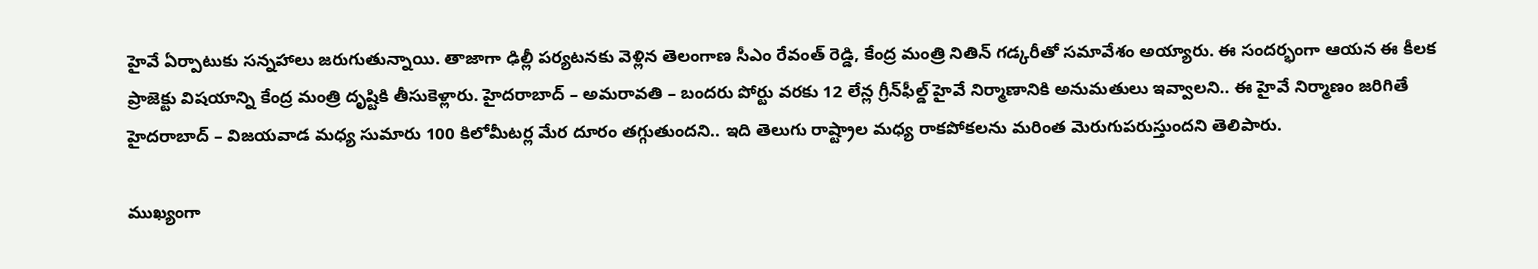హైవే ఏర్పాటుకు సన్నహాలు జరుగుతున్నాయి. తాజాగా ఢిల్లీ పర్యటనకు వెళ్లిన తెలంగాణ సీఎం రేవంత్ రెడ్డి, కేంద్ర మంత్రి నితిన్ గడ్కరీతో సమావేశం అయ్యారు. ఈ సందర్భంగా ఆయన ఈ కీలక ప్రాజెక్టు విషయాన్ని కేంద్ర మంత్రి దృష్టికి తీసుకెళ్లారు. హైదరాబాద్ – అమరావతి – బందరు పోర్టు వరకు 12 లేన్ల గ్రీన్‌ఫీల్డ్ హైవే నిర్మాణానికి అనుమతులు ఇవ్వాలని.. ఈ హైవే నిర్మాణం జరిగితే హైదరాబాద్ – విజయవాడ మధ్య సుమారు 100 కిలోమీటర్ల మేర దూరం తగ్గుతుందని.. ఇది తెలుగు రాష్ట్రాల మధ్య రాకపోకలను మరింత మెరుగుపరుస్తుందని తెలిపారు.

ముఖ్యంగా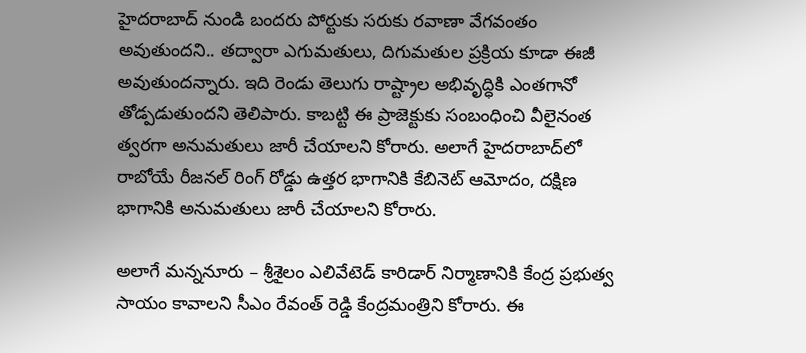హైదరాబాద్‌ నుండి బందరు పోర్టుకు సరుకు రవాణా వేగవంతం అవుతుందని.. తద్వారా ఎగుమతులు, దిగుమతుల ప్రక్రియ కూడా ఈజీ అవుతుందన్నారు. ఇది రెండు తెలుగు రాష్ట్రాల అభివృద్ధికి ఎంతగానో తోడ్పడుతుందని తెలిపారు. కాబట్టి ఈ ప్రాజెక్టుకు సంబంధించి వీలైనంత త్వరగా అనుమతులు జారీ చేయాలని కోరారు. అలాగే హైదరాబాద్‌లో రాబోయే రీజనల్ రింగ్‌ రోడ్డు ఉత్తర భాగానికి కేబినెట్ ఆమోదం, దక్షిణ భాగానికి అనుమతులు జారీ చేయాలని కోరారు.

అలాగే మన్ననూరు – శ్రీశైలం ఎలివేటెడ్ కారిడార్ నిర్మాణానికి కేంద్ర ప్రభుత్వ సాయం కావాలని సీఎం రేవంత్ రెడ్డి కేంద్రమంత్రిని కోరారు. ఈ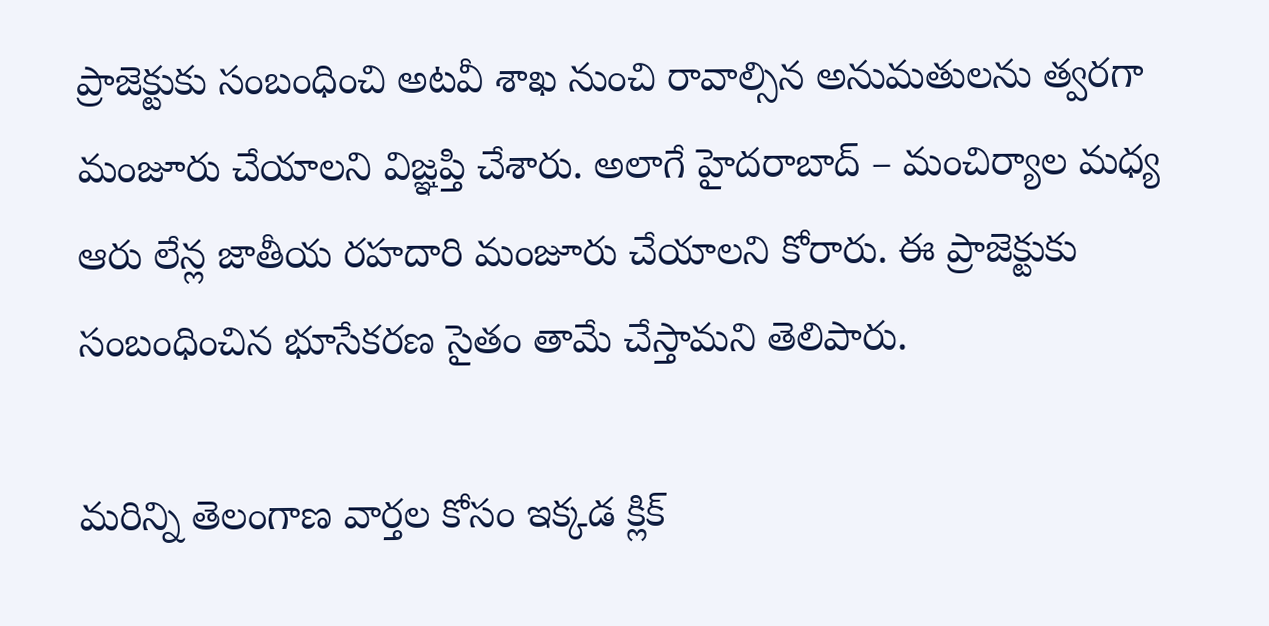ప్రాజెక్టుకు సంబంధించి అటవీ శాఖ నుంచి రావాల్సిన అనుమతులను త్వరగా మంజూరు చేయాలని విజ్ఞప్తి చేశారు. అలాగే హైదరాబాద్ – మంచిర్యాల మధ్య ఆరు లేన్ల జాతీయ రహదారి మంజూరు చేయాలని కోరారు. ఈ ప్రాజెక్టుకు సంబంధించిన భూసేకరణ సైతం తామే చేస్తామని తెలిపారు.

మరిన్ని తెలంగాణ వార్తల కోసం ఇక్కడ క్లిక్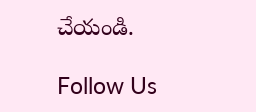చేయండి.

Follow Us